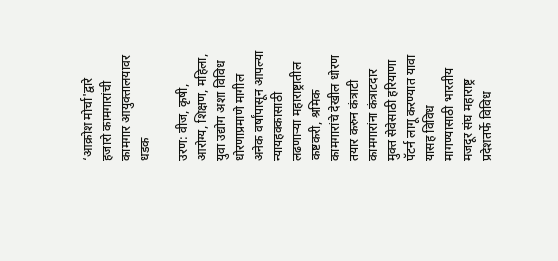‘आक्रोश मोर्चा'द्वारे हजारो कामगारांची कामगार आयुक्तालयावर धडक

उरण: वीज, कृषी, आरोग्य, शिक्षण, महिला, युवा उद्योग अशा विविध धोरणाप्रमाणे मागील अनेक वर्षांपासून आपल्या न्यायहक्कासाठी लढणाऱ्या महाराष्ट्रातील कष्टकरी, श्रमिक कामगारांचे देखील धोरण तयार करुन कंत्राटी कामगारांना कंत्राटदार मुक्त सेवेसाठी हरियाणा पॅटर्न लागू करण्यात यावा यासह विविध मागण्यासाठी भारतीय मजदूर संघ महाराष्ट्र प्रदेशतर्फे विविध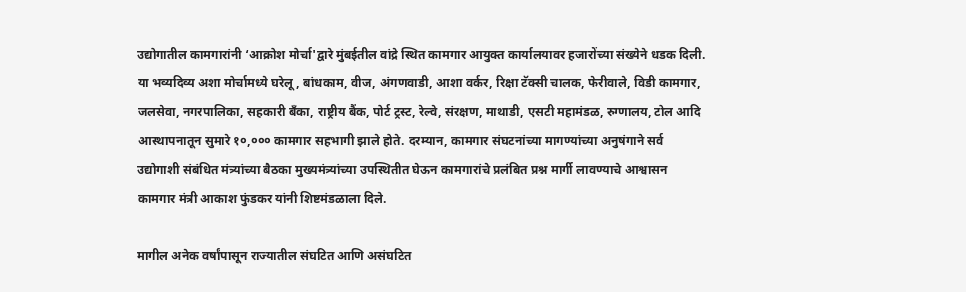उद्योगातील कामगारांनी ‘आक्रोश मोर्चा'द्वारे मुंबईतील वांद्रे स्थित कामगार आयुक्त कार्यालयावर हजारोंच्या संख्येने धडक दिली. या भव्यदिव्य अशा मोर्चामध्ये घरेलू, बांधकाम, वीज, अंगणवाडी, आशा वर्कर, रिक्षा टॅक्सी चालक, फेरीवाले, विडी कामगार, जलसेवा, नगरपालिका, सहकारी बँका, राष्ट्रीय बैंक, पोर्ट ट्रस्ट, रेल्वे, संरक्षण, माथाडी, एसटी महामंडळ, रुग्णालय, टोल आदि आस्थापनातून सुमारे १०,००० कामगार सहभागी झाले होते. दरम्यान, कामगार संघटनांच्या मागण्यांच्या अनुषंगाने सर्व उद्योगाशी संबंधित मंत्र्यांच्या बैठका मुख्यमंत्र्यांच्या उपस्थितीत घेऊन कामगारांचे प्रलंबित प्रश्न मार्गी लावण्याचे आश्वासन कामगार मंत्री आकाश फुंडकर यांनी शिष्टमंडळाला दिले.

मागील अनेक वर्षांपासून राज्यातील संघटित आणि असंघटित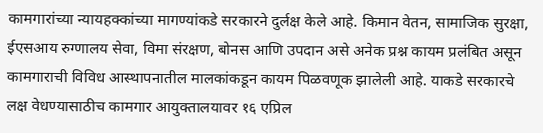कामगारांच्या न्यायहक्कांच्या मागण्यांकडे सरकारने दुर्लक्ष केले आहे. किमान वेतन, सामाजिक सुरक्षा, ईएसआय रुग्णालय सेवा, विमा संरक्षण, बोनस आणि उपदान असे अनेक प्रश्न कायम प्रलंबित असून कामगाराची विविध आस्थापनातील मालकांकडून कायम पिळवणूक झालेली आहे. याकडे सरकारचे लक्ष वेधण्यासाठीच कामगार आयुक्तालयावर १६ एप्रिल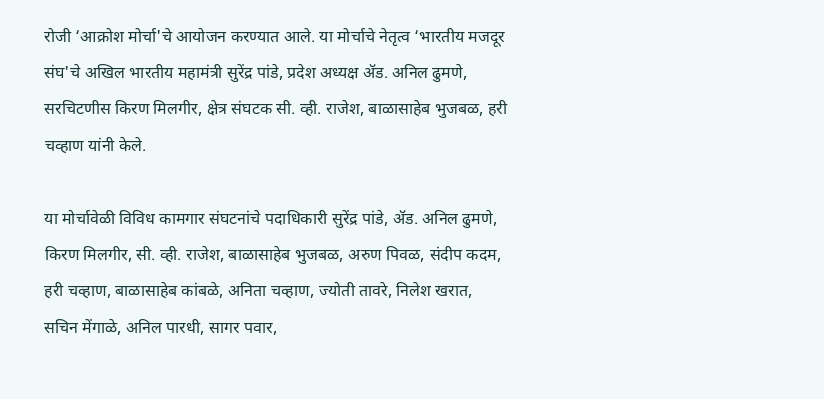रोजी ‘आक्रोश मोर्चा'चे आयोजन करण्यात आले. या मोर्चाचे नेतृत्व ‘भारतीय मजदूर संघ'चे अखिल भारतीय महामंत्री सुरेंद्र पांडे, प्रदेश अध्यक्ष ॲड. अनिल ढुमणे, सरचिटणीस किरण मिलगीर, क्षेत्र संघटक सी. व्ही. राजेश, बाळासाहेब भुजबळ, हरी चव्हाण यांनी केले.

या मोर्चावेळी विविध कामगार संघटनांचे पदाधिकारी सुरेंद्र पांडे, ॲड. अनिल ढुमणे, किरण मिलगीर, सी. व्ही. राजेश, बाळासाहेब भुजबळ, अरुण पिवळ, संदीप कदम, हरी चव्हाण, बाळासाहेब कांबळे, अनिता चव्हाण, ज्योती तावरे, निलेश खरात, सचिन मेंगाळे, अनिल पारधी, सागर पवार,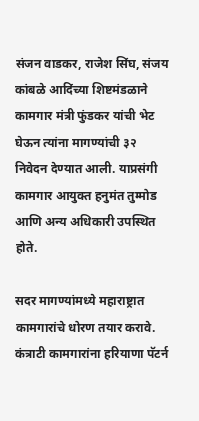संजन वाडकर, राजेश सिंघ, संजय कांबळे आदिंच्या शिष्टमंडळाने कामगार मंत्री फुंडकर यांची भेट घेऊन त्यांना मागण्यांची ३२ निवेदन देण्यात आली. याप्रसंगी कामगार आयुक्त हनुमंत तुम्मोड आणि अन्य अधिकारी उपस्थित होते.

सदर मागण्यांमध्ये महाराष्ट्रात कामगारांचे धोरण तयार करावे. कंत्राटी कामगारांना हरियाणा पॅटर्न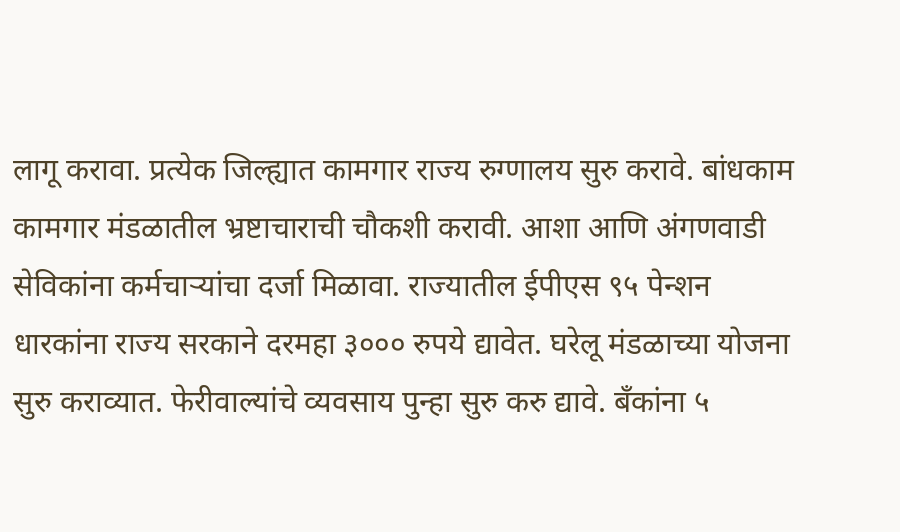लागू करावा. प्रत्येक जिल्ह्यात कामगार राज्य रुग्णालय सुरु करावे. बांधकाम कामगार मंडळातील भ्रष्टाचाराची चौकशी करावी. आशा आणि अंगणवाडी सेविकांना कर्मचाऱ्यांचा दर्जा मिळावा. राज्यातील ईपीएस ९५ पेन्शन धारकांना राज्य सरकाने दरमहा ३००० रुपये द्यावेत. घरेलू मंडळाच्या योजना सुरु कराव्यात. फेरीवाल्यांचे व्यवसाय पुन्हा सुरु करु द्यावे. बँकांना ५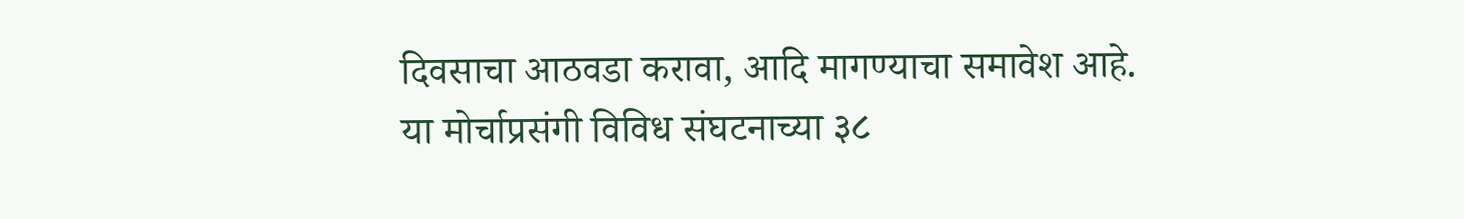दिवसाचा आठवडा करावा, आदि मागण्याचा समावेश आहे. या मोर्चाप्रसंगी विविध संघटनाच्या ३८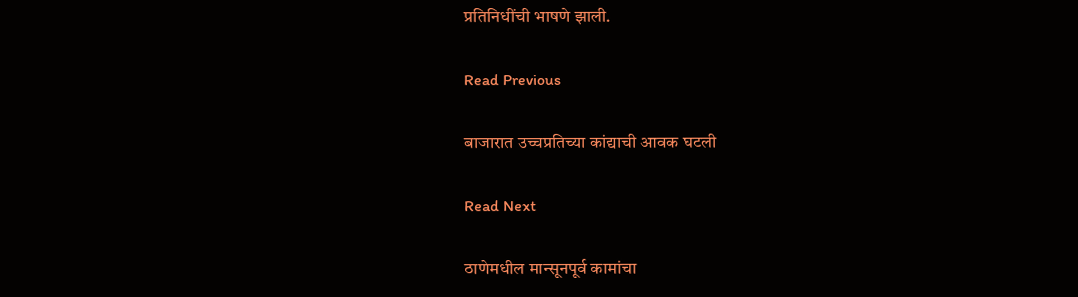प्रतिनिधींची भाषणे झाली.

Read Previous

बाजारात उच्चप्रतिच्या कांद्याची आवक घटली

Read Next

ठाणेमधील मान्सूनपूर्व कामांचा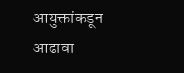आयुक्तांकडून आढावा